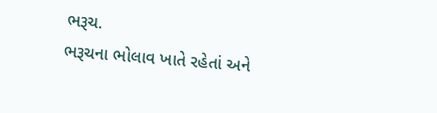ભરૂચ.
ભરૂચના ભોલાવ ખાતે રહેતાં અને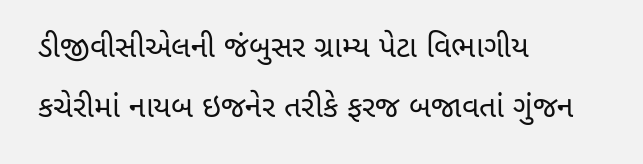ડીજીવીસીએલની જંબુસર ગ્રામ્ય પેટા વિભાગીય કચેરીમાં નાયબ ઇજનેર તરીકે ફરજ બજાવતાં ગુંજન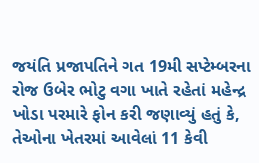જયંતિ પ્રજાપતિને ગત 19મી સપ્ટેમ્બરના રોજ ઉબેર ભોટુ વગા ખાતે રહેતાં મહેન્દ્ર ખોડા પરમારે ફોન કરી જણાવ્યું હતું કે, તેઓના ખેતરમાં આવેલાં 11 કેવી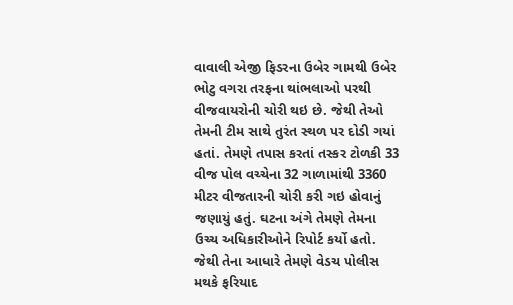વાવાલી એજી ફિડરના ઉબેર ગામથી ઉબેર ભોટુ વગરા તરફના થાંભલાઓ પરથી વીજવાયરોની ચોરી થઇ છે. જેથી તેઓ તેમની ટીમ સાથે તુરંત સ્થળ પર દોડી ગયાં હતાં. તેમણે તપાસ કરતાં તસ્કર ટોળકી 33 વીજ પોલ વચ્ચેના 32 ગાળામાંથી 3360 મીટર વીજતારની ચોરી કરી ગઇ હોવાનું જણાયું હતું. ઘટના અંગે તેમણે તેમના ઉચ્ચ અધિકારીઓને રિપોર્ટ કર્યો હતો. જેથી તેના આધારે તેમણે વેડચ પોલીસ મથકે ફરિયાદ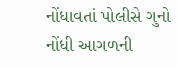નોંધાવતાં પોલીસે ગુનો નોંધી આગળની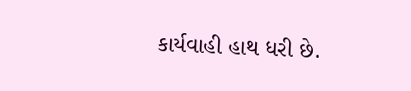કાર્યવાહી હાથ ધરી છે.